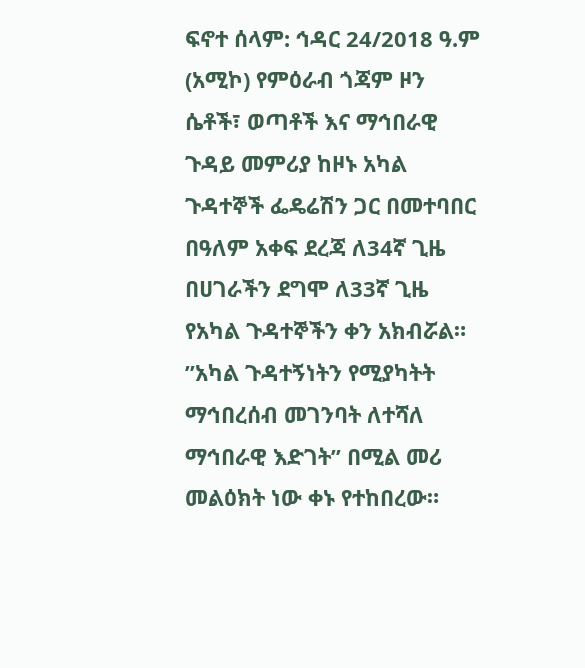ፍኖተ ሰላም: ኅዳር 24/2018 ዓ.ም (አሚኮ) የምዕራብ ጎጃም ዞን ሴቶች፣ ወጣቶች እና ማኅበራዊ ጉዳይ መምሪያ ከዞኑ አካል ጉዳተኞች ፌዴሬሽን ጋር በመተባበር በዓለም አቀፍ ደረጃ ለ34ኛ ጊዜ በሀገራችን ደግሞ ለ33ኛ ጊዜ የአካል ጉዳተኞችን ቀን አክብሯል።
”አካል ጉዳተኝነትን የሚያካትት ማኅበረሰብ መገንባት ለተሻለ ማኅበራዊ እድገት” በሚል መሪ መልዕክት ነው ቀኑ የተከበረው።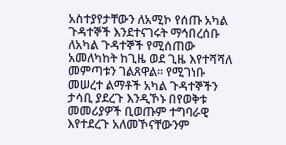አስተያየታቸውን ለአሚኮ የሰጡ አካል ጉዳተኞች እንደተናገሩት ማኅበረሰቡ ለአካል ጉዳተኞች የሚሰጠው አመለካከት ከጊዜ ወደ ጊዜ እየተሻሻለ መምጣቱን ገልጸዋል። የሚገነቡ መሠረተ ልማቶች አካል ጉዳተኞችን ታሳቢ ያደረጉ እንዲኾኑ በየወቅቱ መመሪያዎች ቢወጡም ተግባራዊ እየተደረጉ አለመኾናቸውንም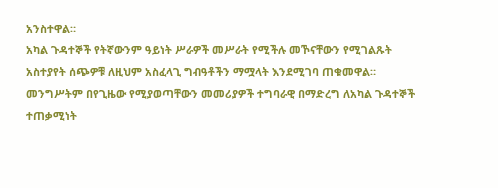አንስተዋል።
አካል ጉዳተኞች የትኛውንም ዓይነት ሥራዎች መሥራት የሚችሉ መኾናቸውን የሚገልጹት አስተያየት ሰጭዎቹ ለዚህም አስፈላጊ ግብዓቶችን ማሟላት እንደሚገባ ጠቁመዋል።
መንግሥትም በየጊዜው የሚያወጣቸውን መመሪያዎች ተግባራዊ በማድረግ ለአካል ጉዳተኞች ተጠቃሚነት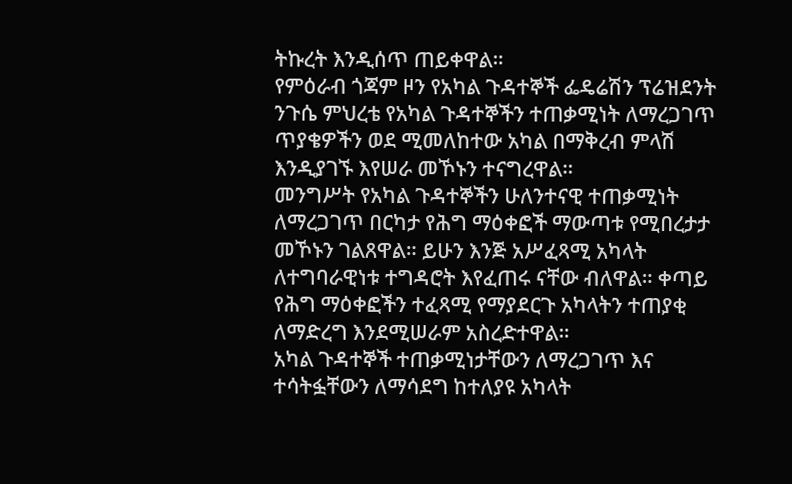ትኩረት እንዲሰጥ ጠይቀዋል።
የምዕራብ ጎጃም ዞን የአካል ጉዳተኞች ፌዴሬሽን ፕሬዝደንት ንጉሴ ምህረቴ የአካል ጉዳተኞችን ተጠቃሚነት ለማረጋገጥ ጥያቄዎችን ወደ ሚመለከተው አካል በማቅረብ ምላሽ እንዲያገኙ እየሠራ መኾኑን ተናግረዋል።
መንግሥት የአካል ጉዳተኞችን ሁለንተናዊ ተጠቃሚነት ለማረጋገጥ በርካታ የሕግ ማዕቀፎች ማውጣቱ የሚበረታታ መኾኑን ገልጸዋል። ይሁን እንጅ አሥፈጻሚ አካላት ለተግባራዊነቱ ተግዳሮት እየፈጠሩ ናቸው ብለዋል። ቀጣይ የሕግ ማዕቀፎችን ተፈጻሚ የማያደርጉ አካላትን ተጠያቂ ለማድረግ እንደሚሠራም አስረድተዋል።
አካል ጉዳተኞች ተጠቃሚነታቸውን ለማረጋገጥ እና ተሳትፏቸውን ለማሳደግ ከተለያዩ አካላት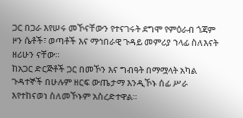ጋር በጋራ እየሠሩ መኾናቸውን የተናገሩት ደግሞ የምዕራብ ጎጃም ዞን ሴቶች፣ ወጣቶች እና ማኅበራዊ ጉዳይ መምሪያ ኀላፊ ስለእናት ዘሪሁን ናቸው።
ከአጋር ድርጅቶች ጋር በመኾን እና ግብዓት በማሟላት አካል ጉዳተኞች በሁሉም ዘርፍ ውጤታማ እንዲኾኑ ሰፊ ሥራ እየተከናወነ ስለመኾኑም አስረድተዋል።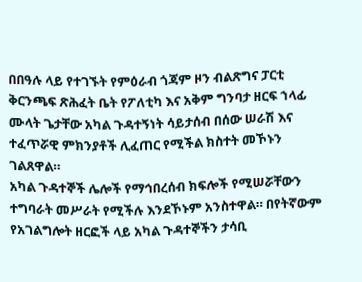በበዓሉ ላይ የተገኙት የምዕራብ ጎጃም ዞን ብልጽግና ፓርቲ ቅርንጫፍ ጽሕፈት ቤት የፖለቲካ እና አቅም ግንባታ ዘርፍ ኀላፊ ሙላት ጌታቸው አካል ጉዳተኝነት ሳይታሰብ በሰው ሠራሽ እና ተፈጥሯዊ ምክንያቶች ሊፈጠር የሚችል ክስተት መኾኑን ገልጸዋል።
አካል ጉዳተኞች ሌሎች የማኅበረሰብ ክፍሎች የሚሠሯቸውን ተግባራት መሥራት የሚችሉ እንደኾኑም አንስተዋል። በየትኛውም የአገልግሎት ዘርፎች ላይ አካል ጉዳተኞችን ታሳቢ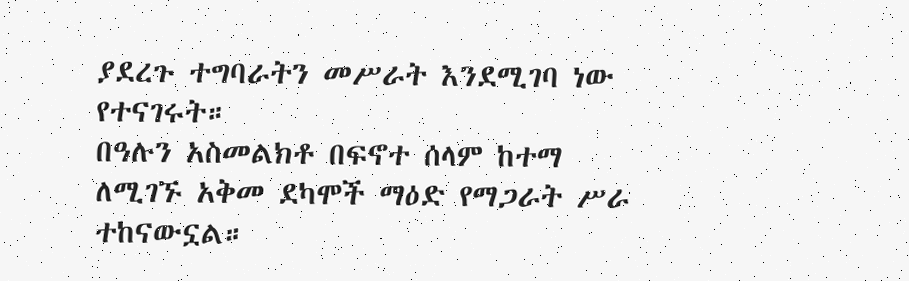ያደረጉ ተግባራትን መሥራት እንደሚገባ ነው የተናገሩት።
በዓሉን አስመልክቶ በፍኖተ ሰላም ከተማ ለሚገኙ አቅመ ደካሞች ማዕድ የማጋራት ሥራ ተከናውኗል።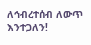ለኅብረተሰብ ለውጥ እንተጋለን!